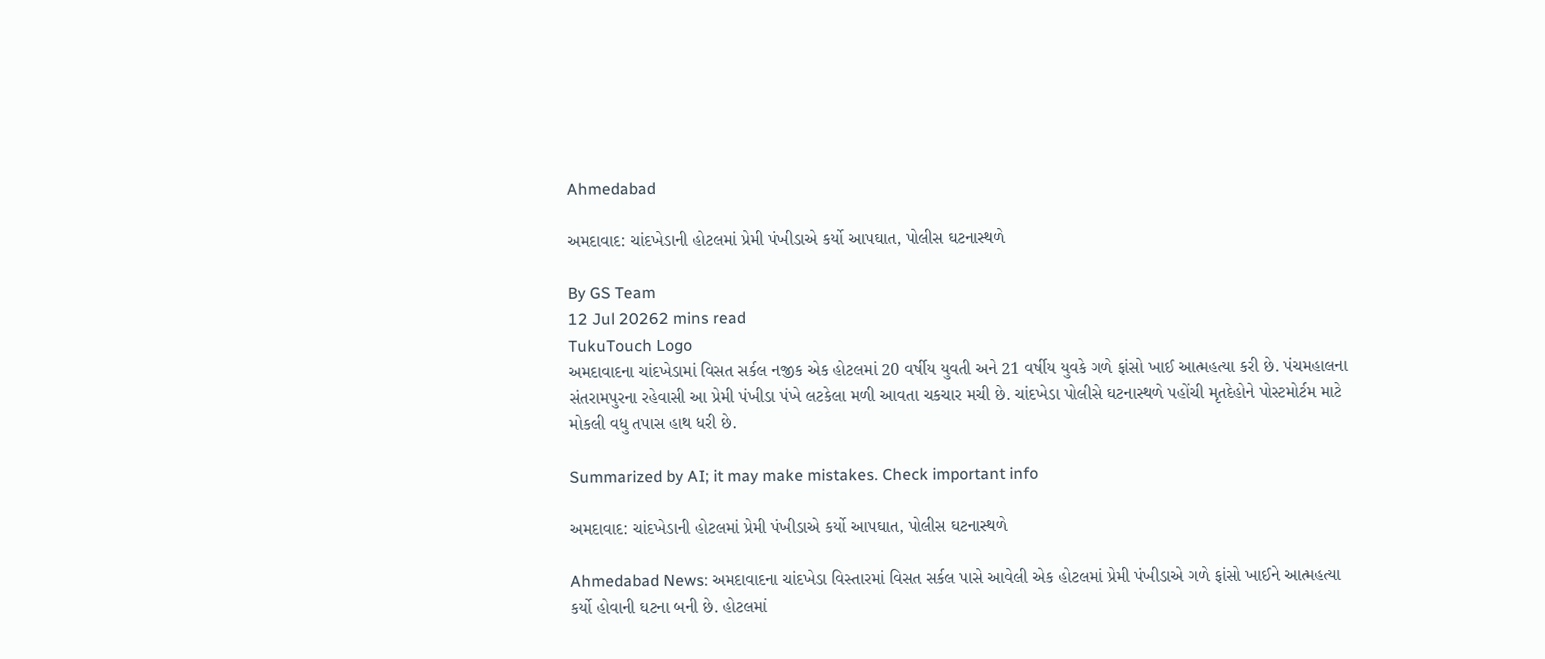Ahmedabad

અમદાવાદ: ચાંદખેડાની હોટલમાં પ્રેમી પંખીડાએ કર્યો આપઘાત, પોલીસ ઘટનાસ્થળે

By GS Team
12 Jul 20262 mins read
TukuTouch Logo
અમદાવાદના ચાંદખેડામાં વિસત સર્કલ નજીક એક હોટલમાં 20 વર્ષીય યુવતી અને 21 વર્ષીય યુવકે ગળે ફાંસો ખાઈ આત્મહત્યા કરી છે. પંચમહાલના સંતરામપુરના રહેવાસી આ પ્રેમી પંખીડા પંખે લટકેલા મળી આવતા ચકચાર મચી છે. ચાંદખેડા પોલીસે ઘટનાસ્થળે પહોંચી મૃતદેહોને પોસ્ટમોર્ટમ માટે મોકલી વધુ તપાસ હાથ ધરી છે.

Summarized by AI; it may make mistakes. Check important info

અમદાવાદ: ચાંદખેડાની હોટલમાં પ્રેમી પંખીડાએ કર્યો આપઘાત, પોલીસ ઘટનાસ્થળે

Ahmedabad News: અમદાવાદના ચાંદખેડા વિસ્તારમાં વિસત સર્કલ પાસે આવેલી એક હોટલમાં પ્રેમી પંખીડાએ ગળે ફાંસો ખાઈને આત્મહત્યા કર્યો હોવાની ઘટના બની છે. હોટલમાં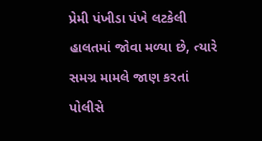પ્રેમી પંખીડા પંખે લટકેલી હાલતમાં જોવા મળ્યા છે, ત્યારે સમગ્ર મામલે જાણ કરતાં પોલીસે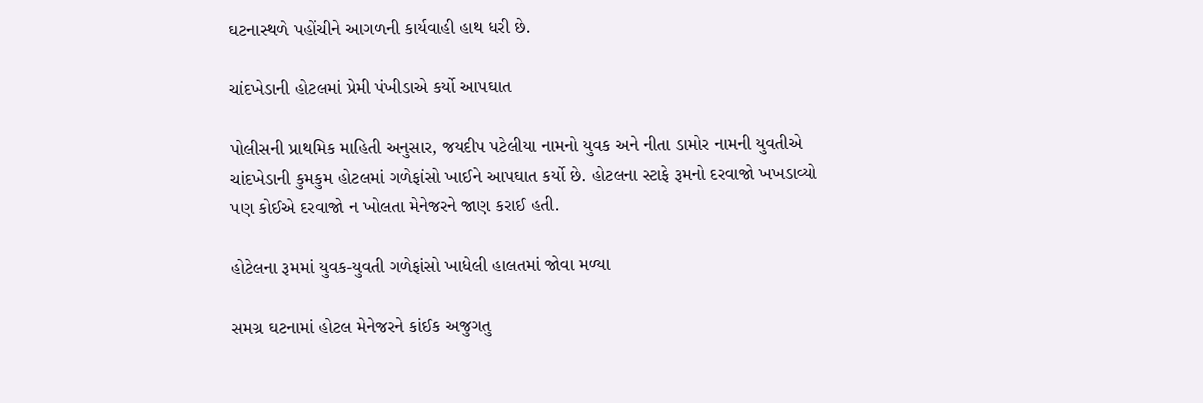ઘટનાસ્થળે પહોંચીને આગળની કાર્યવાહી હાથ ધરી છે.

ચાંદખેડાની હોટલમાં પ્રેમી પંખીડાએ કર્યો આપઘાત

પોલીસની પ્રાથમિક માહિતી અનુસાર, જયદીપ પટેલીયા નામનો યુવક અને નીતા ડામોર નામની યુવતીએ ચાંદખેડાની કુમકુમ હોટલમાં ગળેફાંસો ખાઈને આપઘાત કર્યો છે. હોટલના સ્ટાફે રૂમનો દરવાજો ખખડાવ્યો પણ કોઈએ દરવાજો ન ખોલતા મેનેજરને જાણ કરાઈ હતી.

હોટેલના રૂમમાં યુવક-યુવતી ગળેફાંસો ખાધેલી હાલતમાં જોવા મળ્યા

સમગ્ર ઘટનામાં હોટલ મેનેજરને કાંઈક અજુગતુ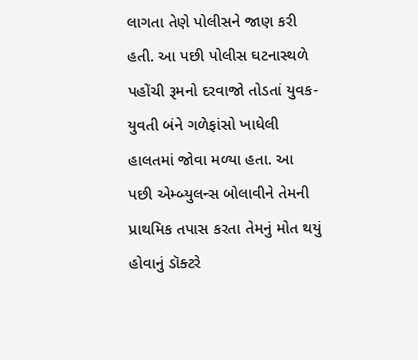લાગતા તેણે પોલીસને જાણ કરી હતી. આ પછી પોલીસ ઘટનાસ્થળે પહોંચી રૂમનો દરવાજો તોડતાં યુવક-યુવતી બંને ગળેફાંસો ખાધેલી હાલતમાં જોવા મળ્યા હતા. આ પછી એમ્બ્યુલન્સ બોલાવીને તેમની પ્રાથમિક તપાસ કરતા તેમનું મોત થયું હોવાનું ડૉક્ટરે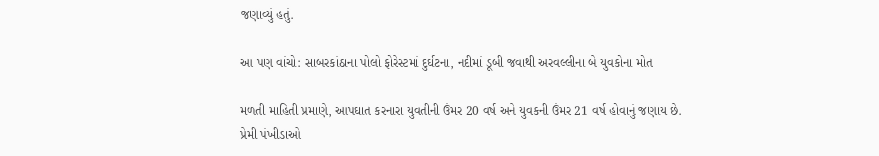જણાવ્યું હતું.

આ પણ વાંચો: સાબરકાંઠાના પોલો ફોરેસ્ટમાં દુર્ઘટના, નદીમાં ડૂબી જવાથી અરવલ્લીના બે યુવકોના મોત

મળતી માહિતી પ્રમાણે, આપઘાત કરનારા યુવતીની ઉંમર 20 વર્ષ અને યુવકની ઉંમર 21 વર્ષ હોવાનું જણાય છે. પ્રેમી પંખીડાઓ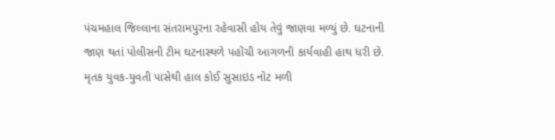પંચમહાલ જિલ્લાના સંતરામપુરના રહેવાસી હોય તેવું જાણવા મળ્યું છે. ઘટનાની જાણ થતાં પોલીસની ટીમ ઘટનાસ્થળે પહોંચી આગળની કાર્યવાહી હાથ ધરી છે. મૃતક યુવક-યુવતી પાસેથી હાલ કોઈ સુસાઇડ નોટ મળી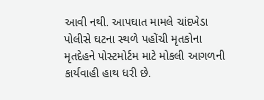આવી નથી. આપઘાત મામલે ચાંદખેડા પોલીસે ઘટના સ્થળે પહોંચી મૃતકોના મૃતદેહને પોસ્ટમોર્ટમ માટે મોકલી આગળની કાર્યવાહી હાથ ધરી છે.